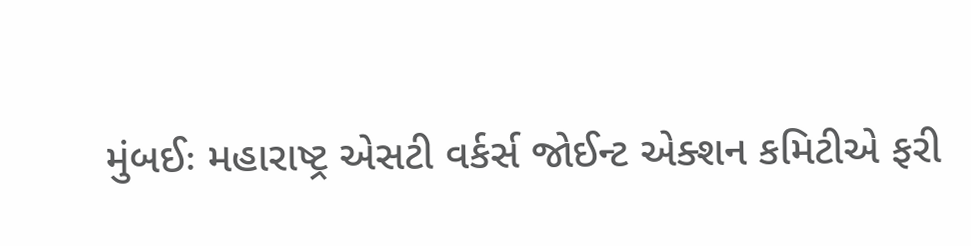મુંબઈઃ મહારાષ્ટ્ર એસટી વર્કર્સ જોઈન્ટ એક્શન કમિટીએ ફરી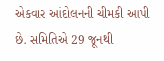એકવાર આંદોલનની ચીમકી આપી છે. સમિતિએ 29 જૂનથી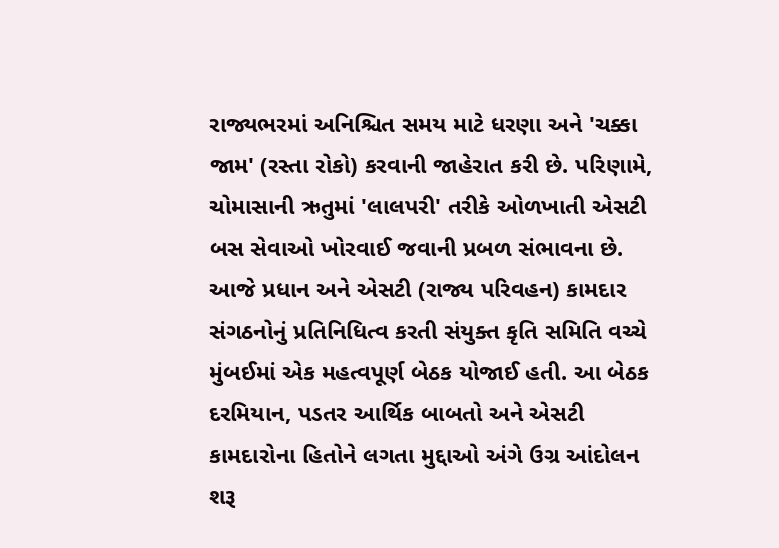રાજ્યભરમાં અનિશ્ચિત સમય માટે ધરણા અને 'ચક્કા જામ' (રસ્તા રોકો) કરવાની જાહેરાત કરી છે. પરિણામે, ચોમાસાની ઋતુમાં 'લાલપરી' તરીકે ઓળખાતી એસટી બસ સેવાઓ ખોરવાઈ જવાની પ્રબળ સંભાવના છે.
આજે પ્રધાન અને એસટી (રાજ્ય પરિવહન) કામદાર સંગઠનોનું પ્રતિનિધિત્વ કરતી સંયુક્ત કૃતિ સમિતિ વચ્ચે મુંબઈમાં એક મહત્વપૂર્ણ બેઠક યોજાઈ હતી. આ બેઠક દરમિયાન, પડતર આર્થિક બાબતો અને એસટી કામદારોના હિતોને લગતા મુદ્દાઓ અંગે ઉગ્ર આંદોલન શરૂ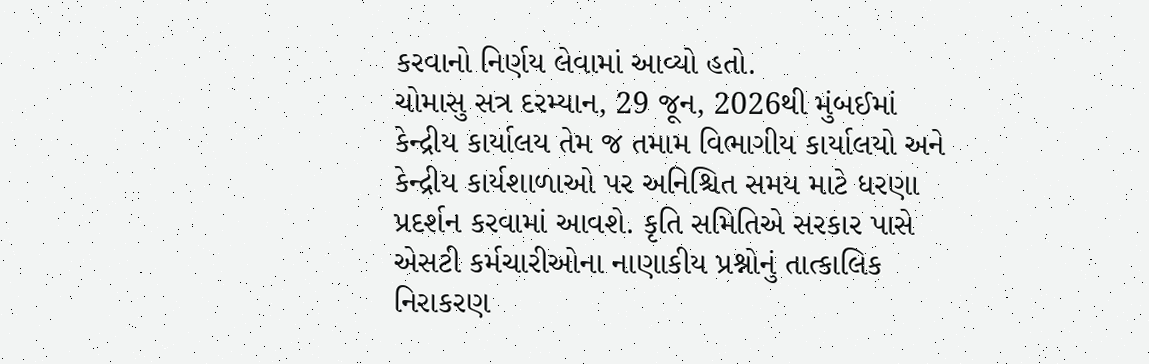કરવાનો નિર્ણય લેવામાં આવ્યો હતો.
ચોમાસુ સત્ર દરમ્યાન, 29 જૂન, 2026થી મુંબઈમાં કેન્દ્રીય કાર્યાલય તેમ જ તમામ વિભાગીય કાર્યાલયો અને કેન્દ્રીય કાર્યશાળાઓ પર અનિશ્ચિત સમય માટે ધરણા પ્રદર્શન કરવામાં આવશે. કૃતિ સમિતિએ સરકાર પાસે એસટી કર્મચારીઓના નાણાકીય પ્રશ્નોનું તાત્કાલિક નિરાકરણ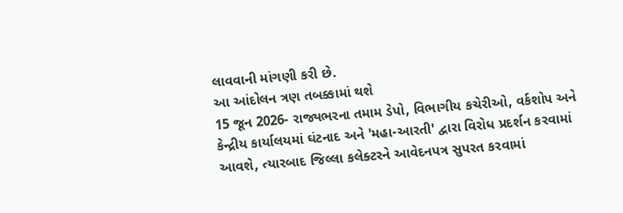લાવવાની માંગણી કરી છે.
આ આંદોલન ત્રણ તબક્કામાં થશે
15 જૂન 2026- રાજ્યભરના તમામ ડેપો, વિભાગીય કચેરીઓ, વર્કશોપ અને કેન્દ્રીય કાર્યાલયમાં ઘંટનાદ અને 'મહા-આરતી' દ્વારા વિરોધ પ્રદર્શન કરવામાં આવશે, ત્યારબાદ જિલ્લા કલેક્ટરને આવેદનપત્ર સુપરત કરવામાં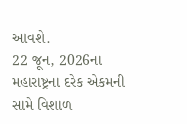આવશે.
22 જૂન, 2026ના મહારાષ્ટ્રના દરેક એકમની સામે વિશાળ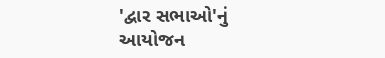'દ્વાર સભાઓ'નું આયોજન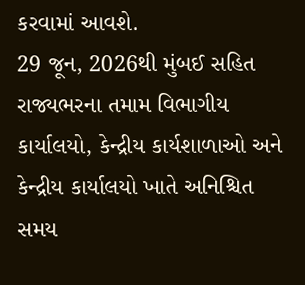કરવામાં આવશે.
29 જૂન, 2026થી મુંબઈ સહિત રાજ્યભરના તમામ વિભાગીય કાર્યાલયો, કેન્દ્રીય કાર્યશાળાઓ અને કેન્દ્રીય કાર્યાલયો ખાતે અનિશ્ચિત સમય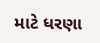માટે ધરણા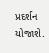પ્રદર્શન યોજાશે.